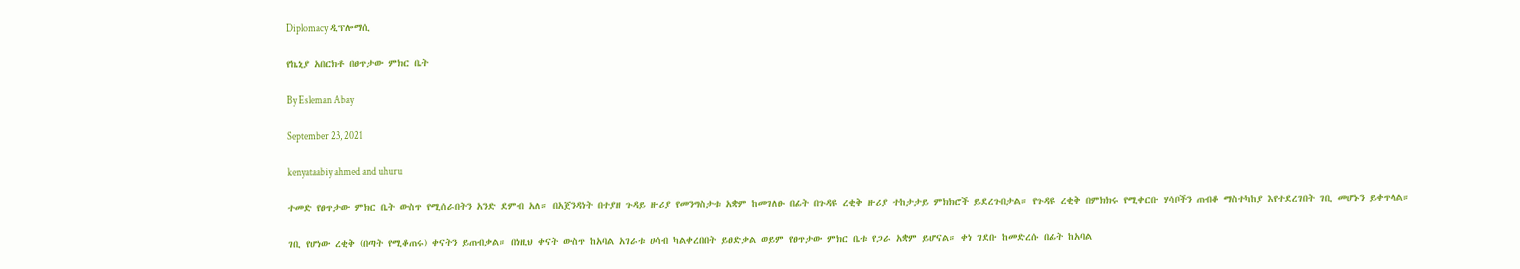Diplomacy ዲፕሎማሲ

የኬኒያ አበርክቶ በፀጥታው ምክር ቤት

By Esleman Abay

September 23, 2021

kenyataabiy ahmed and uhuru

ተመድ የፀጥታው ምክር ቤት ውስጥ የሚሰራበትን አንድ ደምብ አለ። በአጀንዳነት በተያዘ ጉዳይ ዙሪያ የመንግስታቱ አቋም ከመገለፁ በፊት በጉዳዩ ረቂቅ ዙሪያ ተከታታይ ምክክሮች ይደረጉበታል። የጉዳዩ ረቂቅ በምክክሩ የሚቀርቡ ሃሳቦችን ጠብቆ ማስተካከያ እየተደረገበት ገቢ መሆኑን ይቀጥላል።

ገቢ የሆነው ረቂቅ (በጣት የሚቆጠሩ) ቀናትን ይጠብቃል። በነዚህ ቀናት ውስጥ ከአባል አገራቱ ሀሳብ ካልቀረበበት ይፀድቃል ወይም የፀጥታው ምክር ቤቱ የጋራ አቋም ይሆናል። ቀነ ገደቡ ከመድረሱ በፊት ከአባል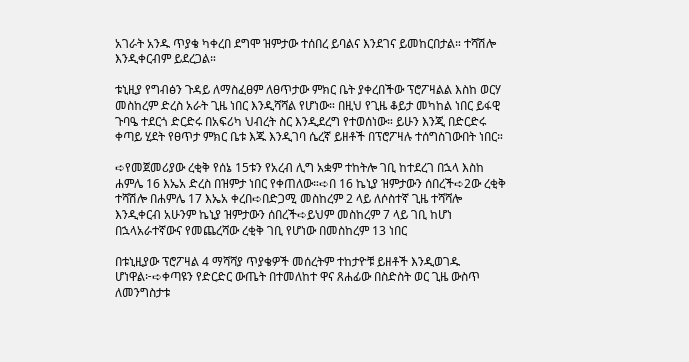አገራት አንዱ ጥያቄ ካቀረበ ደግሞ ዝምታው ተሰበረ ይባልና እንደገና ይመከርበታል። ተሻሽሎ እንዲቀርብም ይደረጋል።

ቱኒዚያ የግብፅን ጉዳይ ለማስፈፀም ለፀጥታው ምክር ቤት ያቀረበችው ፕሮፖዛልል እስከ ወርሃ መስከረም ድረስ አራት ጊዜ ነበር እንዲሻሻል የሆነው። በዚህ የጊዜ ቆይታ መካከል ነበር ይፋዊ ጉባዔ ተደርጎ ድርድሩ በአፍሪካ ህብረት ስር እንዲደረግ የተወሰነው። ይሁን እንጂ በድርድሩ ቀጣይ ሂደት የፀጥታ ምክር ቤቱ እጁ እንዲገባ ሴረኛ ይዘቶች በፕሮፖዛሉ ተሰግስገውበት ነበር።

➪የመጀመሪያው ረቂቅ የሰኔ 15ቱን የአረብ ሊግ አቋም ተከትሎ ገቢ ከተደረገ በኋላ እስከ ሐምሌ 16 እኤአ ድረስ በዝምታ ነበር የቀጠለው።➪በ 16 ኬኒያ ዝምታውን ሰበረች➪2ው ረቂቅ ተሻሽሎ በሐምሌ 17 እኤአ ቀረበ➪በድጋሚ መስከረም 2 ላይ ለሶስተኛ ጊዜ ተሻሻሎ እንዲቀርብ አሁንም ኬኒያ ዝምታውን ሰበረች➪ይህም መስከረም 7 ላይ ገቢ ከሆነ በኋላአራተኛውና የመጨረሻው ረቂቅ ገቢ የሆነው በመስከረም 13 ነበር

በቱኒዚያው ፕሮፖዛል 4 ማሻሻያ ጥያቄዎች መሰረትም ተከታዮቹ ይዘቶች እንዲወገዱ ሆነዋል፦➪ቀጣዩን የድርድር ውጤት በተመለከተ ዋና ጸሐፊው በስድስት ወር ጊዜ ውስጥ ለመንግስታቱ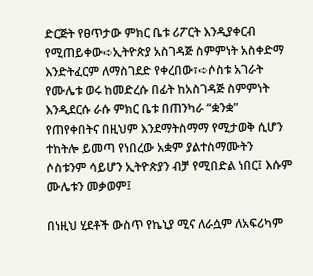ድርጅት የፀጥታው ምክር ቤቱ ሪፖርት እንዲያቀርብ የሚጠይቀው➪ኢትዮጵያ አስገዳጅ ስምምነት አስቀድማ እንድትፈርም ለማስገደድ የቀረበው፣➪ሶስቱ አገራት የሙሌቱ ወሩ ከመድረሱ በፊት ከአስገዳጅ ስምምነት እንዲደርሱ ራሱ ምክር ቤቱ በጠንካራ “ቋንቋ” የጠየቀበትና በዚህም እንደማትስማማ የሚታወቅ ሲሆን ተከትሎ ይመጣ የነበረው አቋም ያልተስማሙትን ሶስቱንም ሳይሆን ኢትዮጵያን ብቻ የሚበድል ነበር፤ እሱም ሙሌቱን መቃወም፤

በነዚህ ሂደቶች ውስጥ የኬኒያ ሚና ለራሷም ለአፍሪካም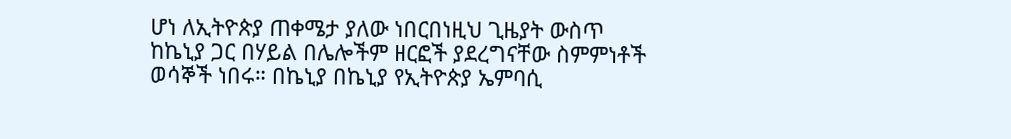ሆነ ለኢትዮጵያ ጠቀሜታ ያለው ነበርበነዚህ ጊዜያት ውስጥ ከኬኒያ ጋር በሃይል በሌሎችም ዘርፎች ያደረግናቸው ስምምነቶች ወሳኞች ነበሩ። በኬኒያ በኬኒያ የኢትዮጵያ ኤምባሲ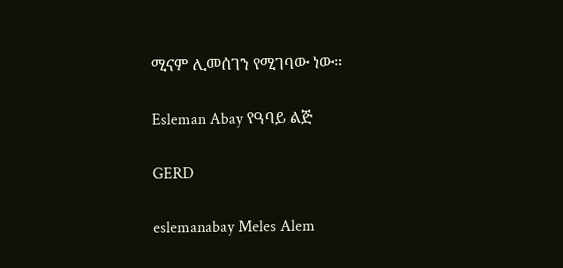ሚናም ሊመሰገን የሚገባው ነው።

Esleman Abay የዓባይ ልጅ

GERD

eslemanabay Meles Alem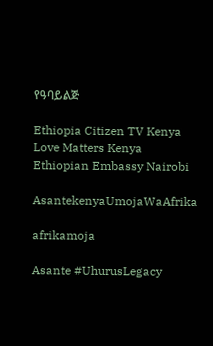የዓባይልጅ

Ethiopia Citizen TV Kenya Love Matters Kenya Ethiopian Embassy Nairobi

AsantekenyaUmojaWaAfrika

afrikamoja

Asante #UhurusLegacy